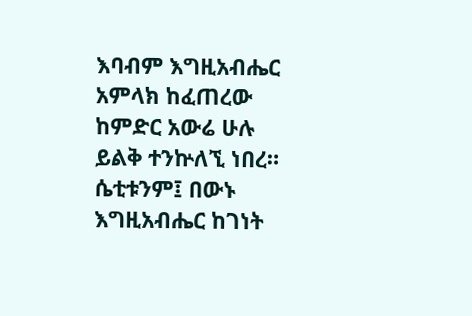እባብም እግዚአብሔር አምላክ ከፈጠረው ከምድር አውሬ ሁሉ ይልቅ ተንኵለኚ ነበረ። ሴቲቱንም፤ በውኑ እግዚአብሔር ከገነት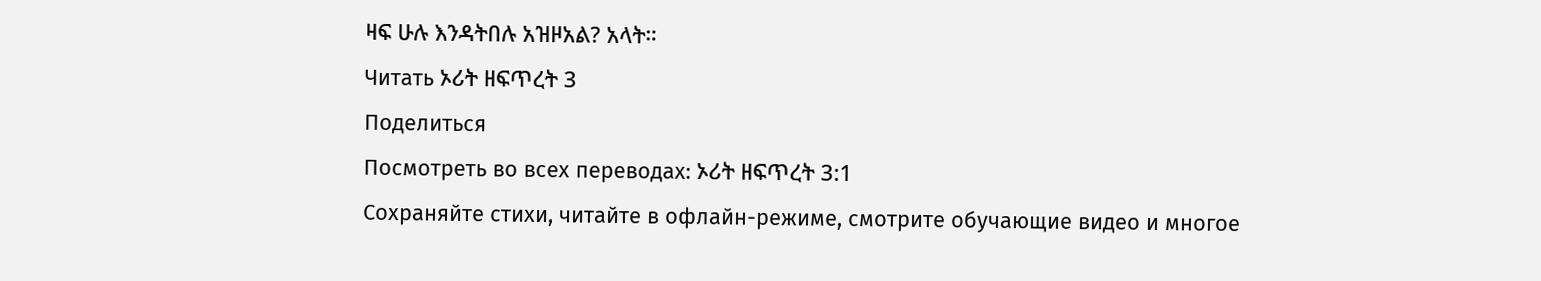ዛፍ ሁሉ እንዳትበሉ አዝዞአል? አላት።
Читать ኦሪት ዘፍጥረት 3
Поделиться
Посмотреть во всех переводах: ኦሪት ዘፍጥረት 3:1
Сохраняйте стихи, читайте в офлайн-режиме, смотрите обучающие видео и многое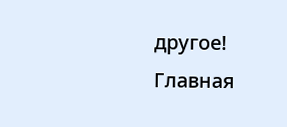другое!
Главная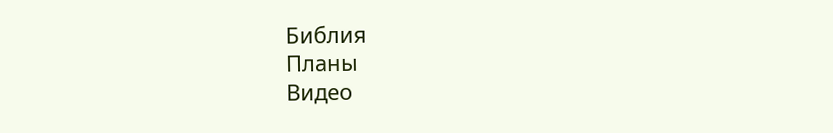Библия
Планы
Видео